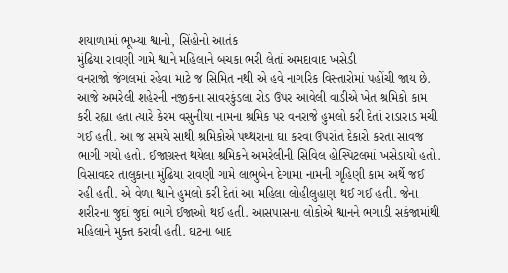શયાળામાં ભૂખ્યા શ્વાનો, સિંહોનો આતંક
મુંઢિયા રાવણી ગામે શ્વાને મહિલાને બચકા ભરી લેતાં અમદાવાદ ખસેડી
વનરાજો જંગલમાં રહેવા માટે જ સિમિત નથી એ હવે નાગરિક વિસ્તારોમાં પહોંચી જાય છે. આજે અમરેલી શહેરની નજીકના સાવરકુંડલા રોડ ઉપર આવેલી વાડીએ ખેત શ્રમિકો કામ કરી રહ્યા હતા ત્યારે કેરમ વસુનીયા નામના શ્રમિક પર વનરાજે હુમલો કરી દેતાં રાડારાડ મચી ગઈ હતી. આ જ સમયે સાથી શ્રમિકોએ પથ્થરાના ઘા કરવા ઉપરાંત દેકારો કરતા સાવજ ભાગી ગયો હતો. ઈજાગ્રસ્ત થયેલા શ્રમિકને અમરેલીની સિવિલ હોસ્પિટલમાં ખસેડાયો હતો.
વિસાવદર તાલુકાના મુંઢિયા રાવણી ગામે લાભુબેન દેગામા નામની ગૃહિણી કામ અર્થે જઈ રહી હતી. એ વેળા શ્વાને હુમલો કરી દેતાં આ મહિલા લોહીલુહાણ થઈ ગઈ હતી. જેના શરીરના જુદાં જુદાં ભાગે ઈજાઓ થઈ હતી. આસપાસના લોકોએ શ્વાનને ભગાડી સકંજામાંથી મહિલાને મુક્ત કરાવી હતી. ઘટના બાદ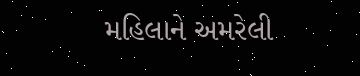મહિલાને અમરેલી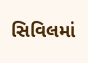સિવિલમાં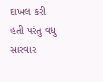દાખલ કરી હતી પરંતુ વધુ સારવાર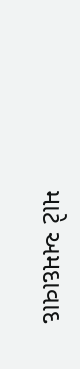માટે અમદાવાદ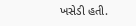ખસેડી હતી.